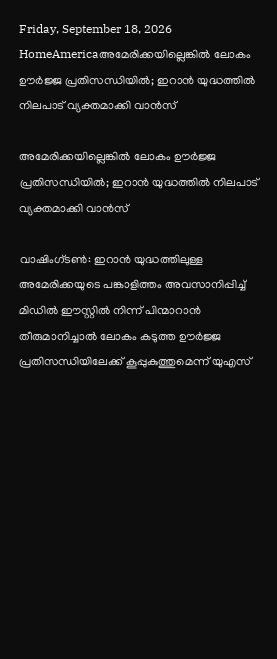Friday, September 18, 2026
HomeAmericaഅമേരിക്കയില്ലെങ്കിൽ ലോകം ഊർജ്ജ പ്രതിസന്ധിയിൽ; ഇറാൻ യുദ്ധത്തിൽ നിലപാട് വ്യക്തമാക്കി വാൻസ്

അമേരിക്കയില്ലെങ്കിൽ ലോകം ഊർജ്ജ പ്രതിസന്ധിയിൽ; ഇറാൻ യുദ്ധത്തിൽ നിലപാട് വ്യക്തമാക്കി വാൻസ്

വാഷിംഗ്ടൺ: ഇറാൻ യുദ്ധത്തിലുള്ള അമേരിക്കയുടെ പങ്കാളിത്തം അവസാനിപ്പിച്ച് മിഡിൽ ഈസ്റ്റിൽ നിന്ന് പിന്മാറാൻ തീരുമാനിച്ചാൽ ലോകം കടുത്ത ഊർജ്ജ പ്രതിസന്ധിയിലേക്ക് കൂപ്പുകുത്തുമെന്ന് യുഎസ്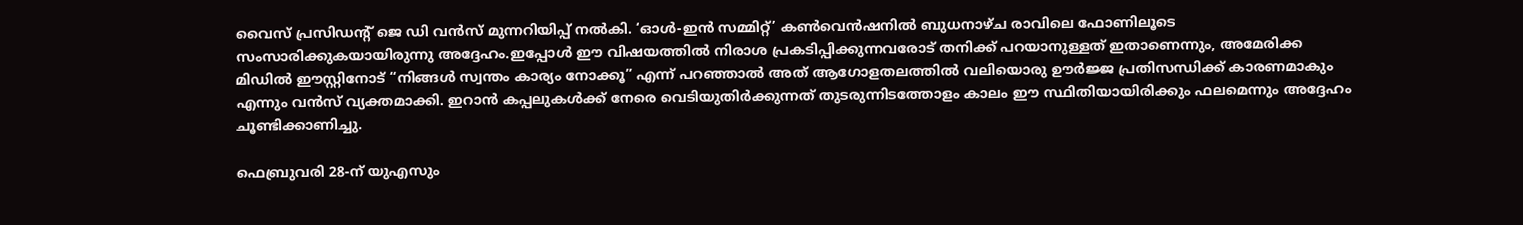വൈസ് പ്രസിഡന്റ് ജെ ഡി വൻസ് മുന്നറിയിപ്പ് നൽകി. ‘ഓൾ-ഇൻ സമ്മിറ്റ്’ കൺവെൻഷനിൽ ബുധനാഴ്ച രാവിലെ ഫോണിലൂടെ സംസാരിക്കുകയായിരുന്നു അദ്ദേഹം.ഇപ്പോൾ ഈ വിഷയത്തിൽ നിരാശ പ്രകടിപ്പിക്കുന്നവരോട് തനിക്ക് പറയാനുള്ളത് ഇതാണെന്നും, അമേരിക്ക മിഡിൽ ഈസ്റ്റിനോട് “നിങ്ങൾ സ്വന്തം കാര്യം നോക്കൂ” എന്ന് പറഞ്ഞാൽ അത് ആഗോളതലത്തിൽ വലിയൊരു ഊർജ്ജ പ്രതിസന്ധിക്ക് കാരണമാകും എന്നും വൻസ് വ്യക്തമാക്കി. ഇറാൻ കപ്പലുകൾക്ക് നേരെ വെടിയുതിർക്കുന്നത് തുടരുന്നിടത്തോളം കാലം ഈ സ്ഥിതിയായിരിക്കും ഫലമെന്നും അദ്ദേഹം ചൂണ്ടിക്കാണിച്ചു.

ഫെബ്രുവരി 28-ന് യുഎസും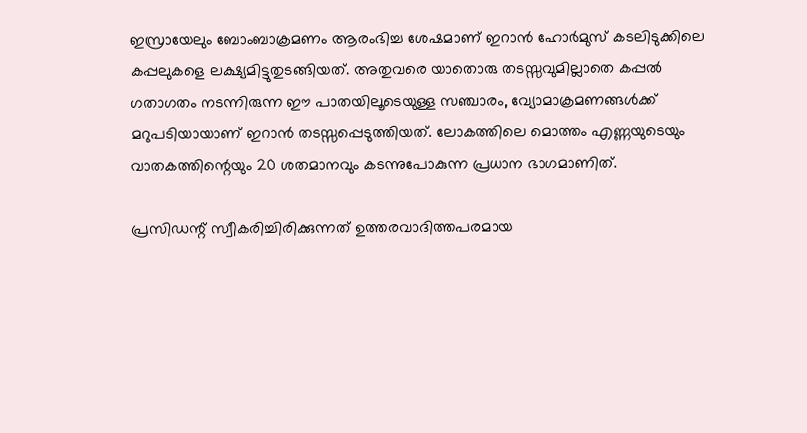ഇസ്രായേലും ബോംബാക്രമണം ആരംഭിച്ച ശേഷമാണ് ഇറാൻ ഹോർമുസ് കടലിടുക്കിലെ കപ്പലുകളെ ലക്ഷ്യമിട്ടുതുടങ്ങിയത്. അതുവരെ യാതൊരു തടസ്സവുമില്ലാതെ കപ്പൽ ഗതാഗതം നടന്നിരുന്ന ഈ പാതയിലൂടെയുള്ള സഞ്ചാരം, വ്യോമാക്രമണങ്ങൾക്ക് മറുപടിയായാണ് ഇറാൻ തടസ്സപ്പെടുത്തിയത്. ലോകത്തിലെ മൊത്തം എണ്ണയുടെയും വാതകത്തിന്റെയും 20 ശതമാനവും കടന്നുപോകുന്ന പ്രധാന ഭാഗമാണിത്.

പ്രസിഡന്റ് സ്വീകരിച്ചിരിക്കുന്നത് ഉത്തരവാദിത്തപരമായ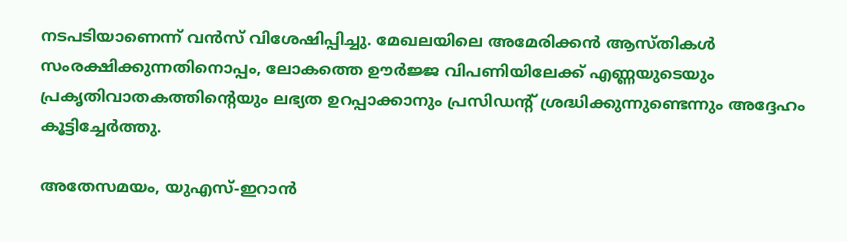നടപടിയാണെന്ന് വൻസ് വിശേഷിപ്പിച്ചു. മേഖലയിലെ അമേരിക്കൻ ആസ്തികൾ സംരക്ഷിക്കുന്നതിനൊപ്പം, ലോകത്തെ ഊർജ്ജ വിപണിയിലേക്ക് എണ്ണയുടെയും പ്രകൃതിവാതകത്തിന്റെയും ലഭ്യത ഉറപ്പാക്കാനും പ്രസിഡന്റ് ശ്രദ്ധിക്കുന്നുണ്ടെന്നും അദ്ദേഹം കൂട്ടിച്ചേർത്തു.

അതേസമയം, യുഎസ്-ഇറാൻ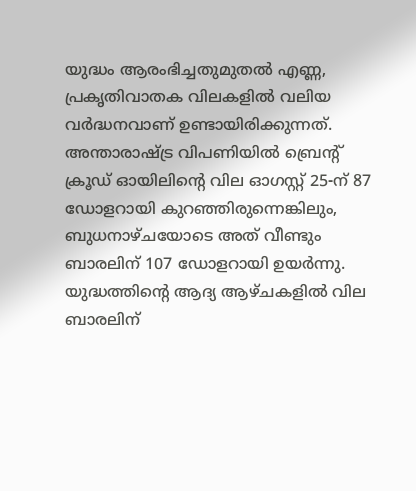യുദ്ധം ആരംഭിച്ചതുമുതൽ എണ്ണ, പ്രകൃതിവാതക വിലകളിൽ വലിയ വർദ്ധനവാണ് ഉണ്ടായിരിക്കുന്നത്. അന്താരാഷ്ട്ര വിപണിയിൽ ബ്രെന്റ് ക്രൂഡ് ഓയിലിന്റെ വില ഓഗസ്റ്റ് 25-ന് 87 ഡോളറായി കുറഞ്ഞിരുന്നെങ്കിലും, ബുധനാഴ്ചയോടെ അത് വീണ്ടും ബാരലിന് 107 ഡോളറായി ഉയർന്നു. യുദ്ധത്തിന്റെ ആദ്യ ആഴ്ചകളിൽ വില ബാരലിന്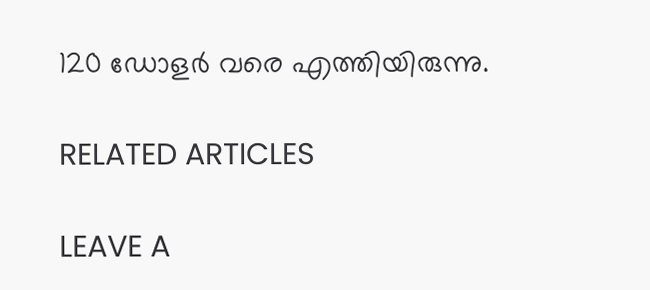120 ഡോളർ വരെ എത്തിയിരുന്നു.

RELATED ARTICLES

LEAVE A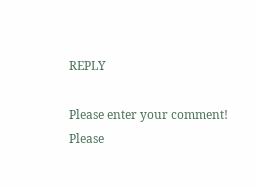REPLY

Please enter your comment!
Please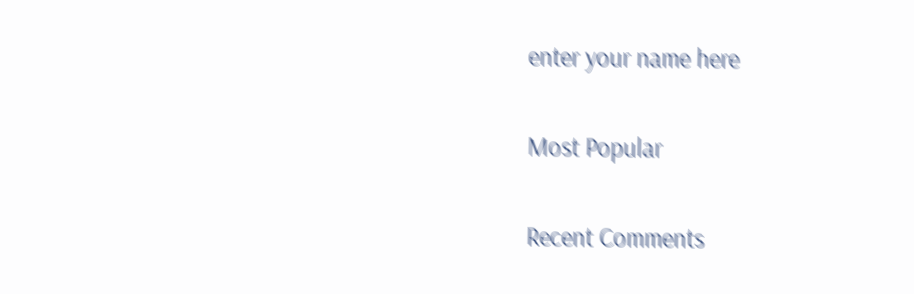enter your name here

Most Popular

Recent Comments